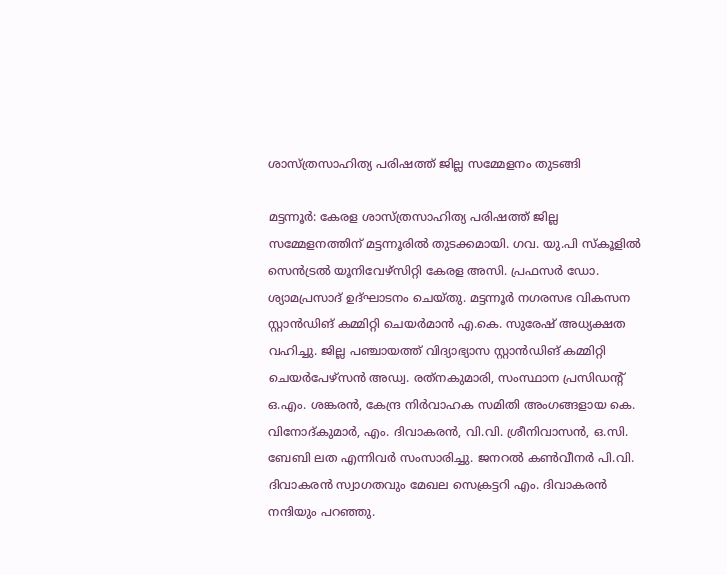ശാസ്ത്രസാഹിത്യ പരിഷത്ത് ജില്ല സമ്മേളനം തുടങ്ങി

മട്ടന്നൂര്‍: കേരള ശാസ്ത്രസാഹിത്യ പരിഷത്ത് ജില്ല സമ്മേളനത്തിന് മട്ടന്നൂരില്‍ തുടക്കമായി. ഗവ. യു.പി സ്‌കൂളില്‍ സെന്‍ട്രല്‍ യൂനിവേഴ്‌സിറ്റി കേരള അസി. പ്രഫസർ ഡോ. ശ്യാമപ്രസാദ് ഉദ്ഘാടനം ചെയ്തു. മട്ടന്നൂര്‍ നഗരസഭ വികസന സ്റ്റാൻഡിങ് കമ്മിറ്റി ചെയര്‍മാന്‍ എ.കെ. സുരേഷ് അധ്യക്ഷത വഹിച്ചു. ജില്ല പഞ്ചായത്ത് വിദ്യാഭ്യാസ സ്റ്റാൻഡിങ് കമ്മിറ്റി ചെയര്‍പേഴ്‌സൻ അഡ്വ. രത്‌നകുമാരി, സംസ്ഥാന പ്രസിഡന്റ് ഒ.എം. ശങ്കരന്‍, കേന്ദ്ര നിര്‍വാഹക സമിതി അംഗങ്ങളായ കെ. വിനോദ്കുമാര്‍, എം. ദിവാകരന്‍, വി.വി. ശ്രീനിവാസന്‍, ഒ.സി. ബേബി ലത എന്നിവര്‍ സംസാരിച്ചു. ജനറല്‍ കണ്‍വീനര്‍ പി.വി. ദിവാകരന്‍ സ്വാഗതവും മേഖല സെക്രട്ടറി എം. ദിവാകരന്‍ നന്ദിയും പറഞ്ഞു.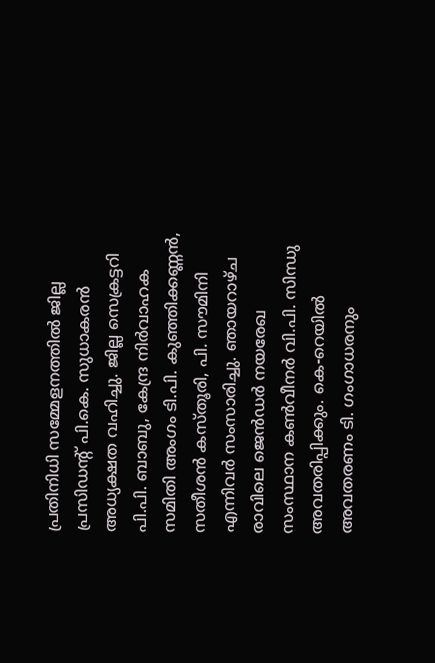പ്രതിനിധി സമ്മേളനത്തില്‍ ജില്ല പ്രസിഡന്റ് പി.കെ. സുധാകരന്‍ അധ്യക്ഷത വഹിച്ചു. ജില്ല സെക്രട്ടറി പി.പി. ബാബു, കേന്ദ്ര നിർവാഹക സമിതി അംഗം ടി.പി. കുഞ്ഞിക്കണ്ണന്‍, സതീശന്‍ കസ്തൂരി, പി. സൗമിനി എന്നിവര്‍ സംസാരിച്ചു. ഞായറാഴ്ച രാവിലെ ജെന്‍ഡര്‍ നയരേഖ സംസ്ഥാന കണ്‍വീനര്‍ വി.പി. സിന്ധു അവതരിപ്പിക്കും. കെ-റെയില്‍ അവതരണം ടി. ഗംഗാധരനും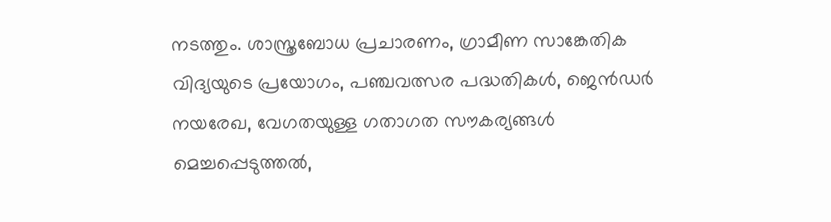നടത്തും. ശാസ്ത്രബോധ പ്രചാരണം, ഗ്രാമീണ സാങ്കേതിക വിദ്യയുടെ പ്രയോഗം, പഞ്ചവത്സര പദ്ധതികള്‍, ജെൻഡര്‍ നയരേഖ, വേഗതയുള്ള ഗതാഗത സൗകര്യങ്ങള്‍ മെച്ചപ്പെടുത്തല്‍,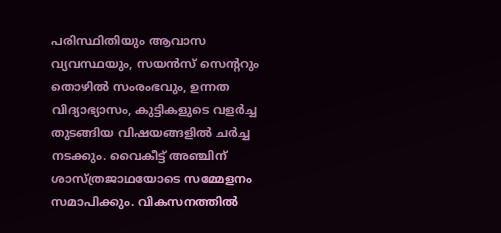പരിസ്ഥിതിയും ആവാസ വ്യവസ്ഥയും, സയന്‍സ് സെന്ററും തൊഴില്‍ സംരംഭവും, ഉന്നത വിദ്യാഭ്യാസം, കുട്ടികളുടെ വളര്‍ച്ച തുടങ്ങിയ വിഷയങ്ങളില്‍ ചര്‍ച്ച നടക്കും. വൈകീട്ട് അഞ്ചിന് ശാസ്ത്രജാഥയോടെ സമ്മേളനം സമാപിക്കും. വികസനത്തില്‍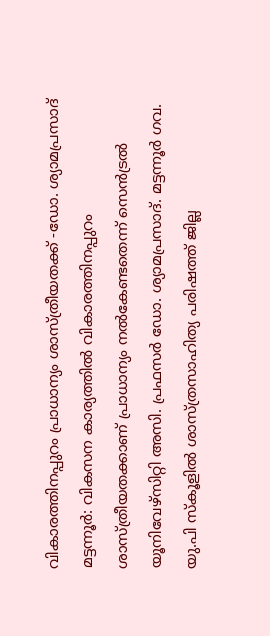വികാരത്തിനപ്പുറം പ്രാധാന്യം ശാസ്ത്രീയതക്ക് -ഡോ. ശ്യാമപ്രസാദ് മട്ടന്നൂര്‍: വികസന കാര്യത്തില്‍ വികാരത്തിനപ്പുറം ശാസ്ത്രീയതക്കാണ് പ്രാധാന്യം നല്‍കേണ്ടതെന്ന് സെന്‍ട്രല്‍ യൂനിവേഴ്‌സിറ്റി അസി. പ്രഫസര്‍ ഡോ. ശ്യാമപ്രസാദ്. മട്ടന്നൂര്‍ ഗവ. യു.പി സ്‌കൂളില്‍ ശാസ്ത്രസാഹിത്യ പരിഷത്ത് ജില്ല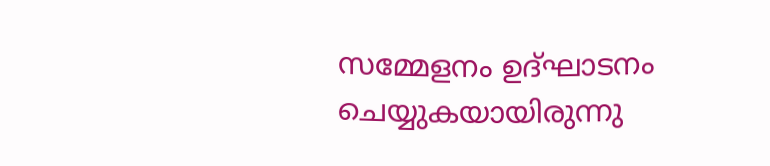സമ്മേളനം ഉദ്ഘാടനം ചെയ്യുകയായിരുന്നു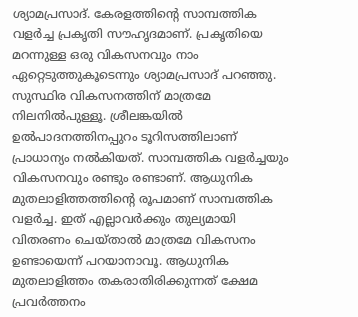ശ്യാമപ്രസാദ്. കേരളത്തിന്റെ സാമ്പത്തിക വളര്‍ച്ച പ്രകൃതി സൗഹൃദമാണ്. പ്രകൃതിയെ മറന്നുള്ള ഒരു വികസനവും നാം ഏറ്റെടുത്തുകൂടെന്നും ശ്യാമപ്രസാദ് പറഞ്ഞു. സുസ്ഥിര വികസനത്തിന് മാത്രമേ നിലനിൽപുള്ളൂ. ശ്രീലങ്കയില്‍ ഉല്‍പാദനത്തിനപ്പുറം ടൂറിസത്തിലാണ് പ്രാധാന്യം നല്‍കിയത്. സാമ്പത്തിക വളര്‍ച്ചയും വികസനവും രണ്ടും രണ്ടാണ്. ആധുനിക മുതലാളിത്തത്തിന്റെ രൂപമാണ് സാമ്പത്തിക വളര്‍ച്ച. ഇത് എല്ലാവര്‍ക്കും തുല്യമായി വിതരണം ചെയ്താല്‍ മാത്രമേ വികസനം ഉണ്ടായെന്ന് പറയാനാവൂ. ആധുനിക മുതലാളിത്തം തകരാതിരിക്കുന്നത് ക്ഷേമ പ്രവര്‍ത്തനം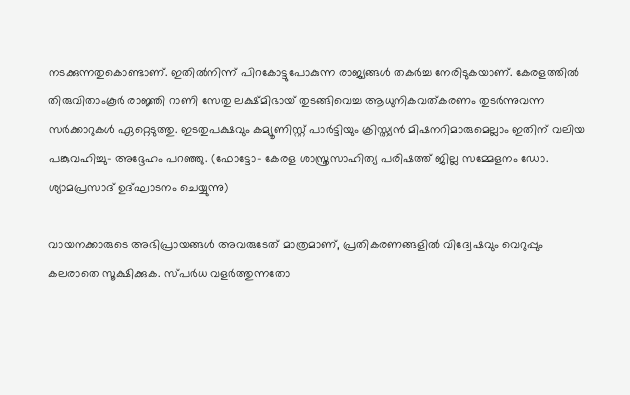നടക്കുന്നതുകൊണ്ടാണ്. ഇതില്‍നിന്ന് പിറകോട്ടുപോകുന്ന രാജ്യങ്ങൾ തകര്‍ച്ച നേരിടുകയാണ്. കേരളത്തില്‍ തിരുവിതാംകൂര്‍ രാജ്ഞി റാണി സേതു ലക്ഷ്മിഭായ് തുടങ്ങിവെച്ച ആധുനികവത്കരണം തുടര്‍ന്നുവന്ന സര്‍ക്കാറുകള്‍ ഏറ്റെടുത്തു. ഇടതുപക്ഷവും കമ്യൂണിസ്റ്റ് പാര്‍ട്ടിയും ക്രിസ്ത്യന്‍ മിഷനറിമാരുമെല്ലാം ഇതിന് വലിയ പങ്കുവഹിച്ചു- അദ്ദേഹം പറഞ്ഞു. (ഫോട്ടോ- കേരള ശാസ്ത്രസാഹിത്യ പരിഷത്ത് ജില്ല സമ്മേളനം ഡോ. ശ്യാമപ്രസാദ് ഉദ്ഘാടനം ചെയ്യുന്നു)

വായനക്കാരുടെ അഭിപ്രായങ്ങള്‍ അവരുടേത് മാത്രമാണ്, പ്രതികരണങ്ങളിൽ വിദ്വേഷവും വെറുപ്പും കലരാതെ സൂക്ഷിക്കുക. സ്പർധ വളർത്തുന്നതോ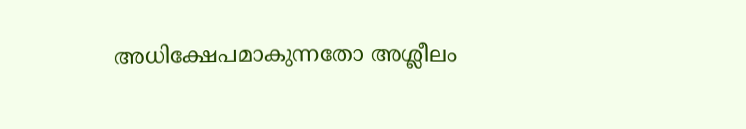അധിക്ഷേപമാകുന്നതോ അശ്ലീലം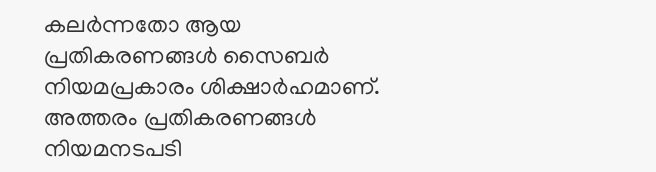കലർന്നതോ ആയ പ്രതികരണങ്ങൾ സൈബർ നിയമപ്രകാരം ശിക്ഷാർഹമാണ്. അത്തരം പ്രതികരണങ്ങൾ നിയമനടപടി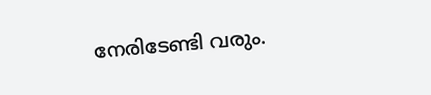നേരിടേണ്ടി വരും.